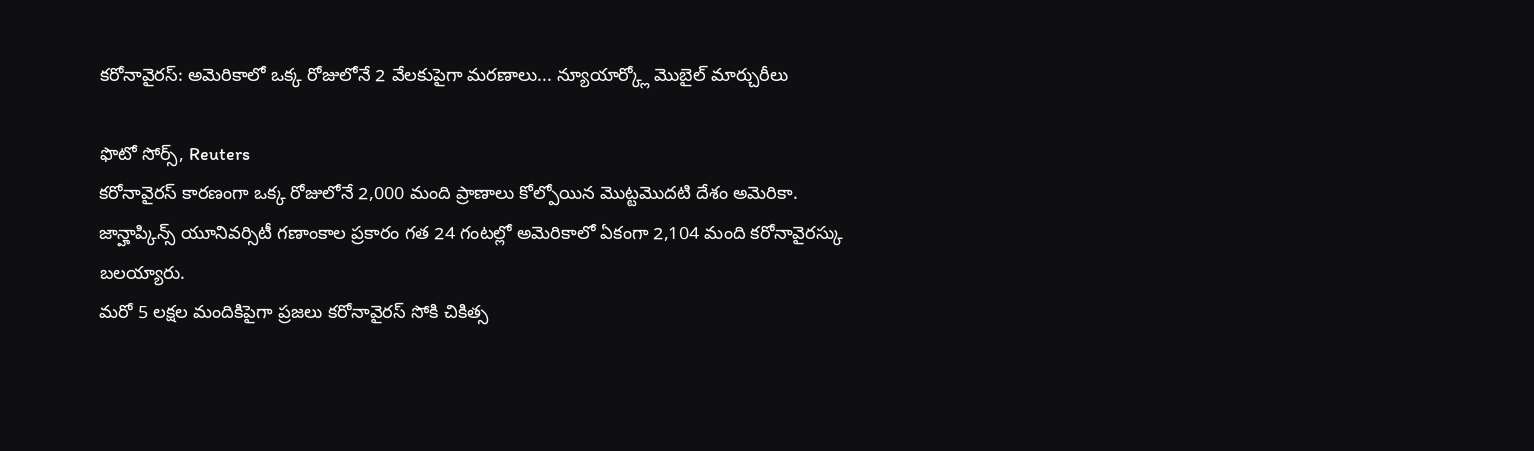కరోనావైరస్: అమెరికాలో ఒక్క రోజులోనే 2 వేలకుపైగా మరణాలు... న్యూయార్క్లో మొబైల్ మార్చురీలు

ఫొటో సోర్స్, Reuters
కరోనావైరస్ కారణంగా ఒక్క రోజులోనే 2,000 మంది ప్రాణాలు కోల్పోయిన మొట్టమొదటి దేశం అమెరికా.
జాన్హాప్కిన్స్ యూనివర్సిటీ గణాంకాల ప్రకారం గత 24 గంటల్లో అమెరికాలో ఏకంగా 2,104 మంది కరోనావైరస్కు బలయ్యారు.
మరో 5 లక్షల మందికిపైగా ప్రజలు కరోనావైరస్ సోకి చికిత్స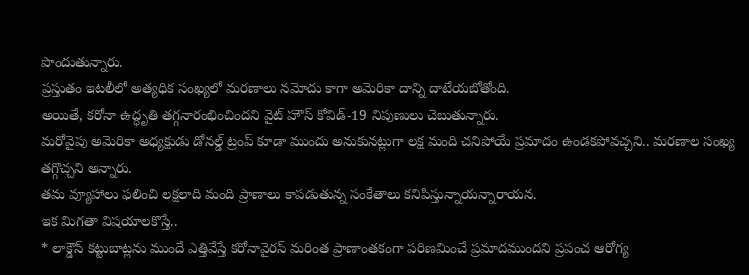పొందుతున్నారు.
ప్రస్తుతం ఇటలీలో అత్యధిక సంఖ్యలో మరణాలు నమోదు కాగా అమెరికా దాన్ని దాటేయబోతోంది.
అయితే, కరోనా ఉద్ధృతి తగ్గనారంభించిందని వైట్ హౌస్ కోవిడ్-19 నిపుణులు చెబుతున్నారు.
మరోవైపు అమెరికా అధ్యక్షుడు డోనల్డ్ ట్రంప్ కూడా ముందు అనుకునట్లుగా లక్ష మంది చనిపోయే ప్రమాదం ఉండకపోవచ్చని.. మరణాల సంఖ్య తగ్గొచ్చని అన్నారు.
తమ వ్యూహాలు ఫలించి లక్షలాది మంది ప్రాణాలు కాపడుతున్న సంకేతాలు కనిపిస్తున్నాయన్నారాయన.
ఇక మిగతా విషయాలకొస్తే..
* లాక్డౌన్ కట్టుబాట్లను ముందే ఎత్తివేస్తే కరోనావైరస్ మరింత ప్రాణాంతకంగా పరిణమించే ప్రమాదముందని ప్రపంచ ఆరోగ్య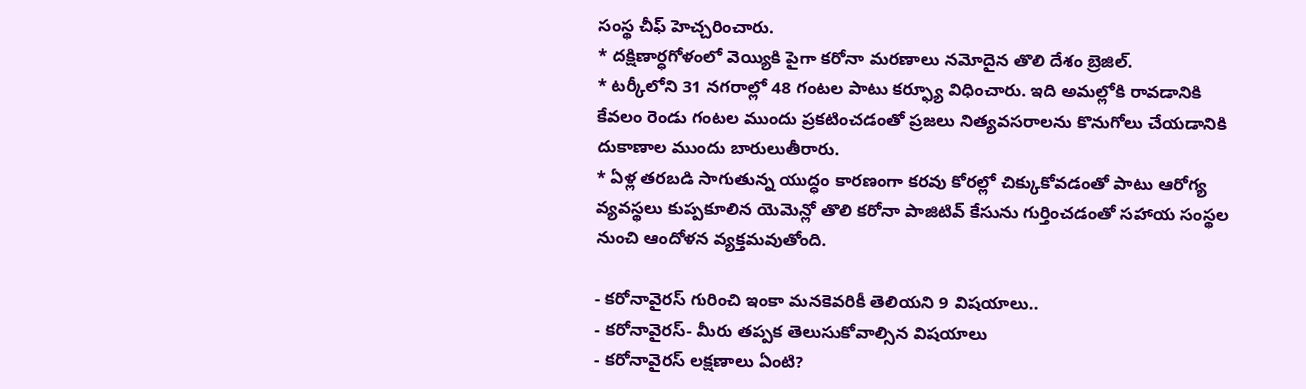సంస్థ చీఫ్ హెచ్చరించారు.
* దక్షిణార్ధగోళంలో వెయ్యికి పైగా కరోనా మరణాలు నమోదైన తొలి దేశం బ్రెజిల్.
* టర్కీలోని 31 నగరాల్లో 48 గంటల పాటు కర్ఫ్యూ విధించారు. ఇది అమల్లోకి రావడానికి కేవలం రెండు గంటల ముందు ప్రకటించడంతో ప్రజలు నిత్యవసరాలను కొనుగోలు చేయడానికి దుకాణాల ముందు బారులుతీరారు.
* ఏళ్ల తరబడి సాగుతున్న యుద్ధం కారణంగా కరవు కోరల్లో చిక్కుకోవడంతో పాటు ఆరోగ్య వ్యవస్థలు కుప్పకూలిన యెమెన్లో తొలి కరోనా పాజిటివ్ కేసును గుర్తించడంతో సహాయ సంస్థల నుంచి ఆందోళన వ్యక్తమవుతోంది.

- కరోనావైరస్ గురించి ఇంకా మనకెవరికీ తెలియని 9 విషయాలు..
- కరోనావైరస్- మీరు తప్పక తెలుసుకోవాల్సిన విషయాలు
- కరోనావైరస్ లక్షణాలు ఏంటి?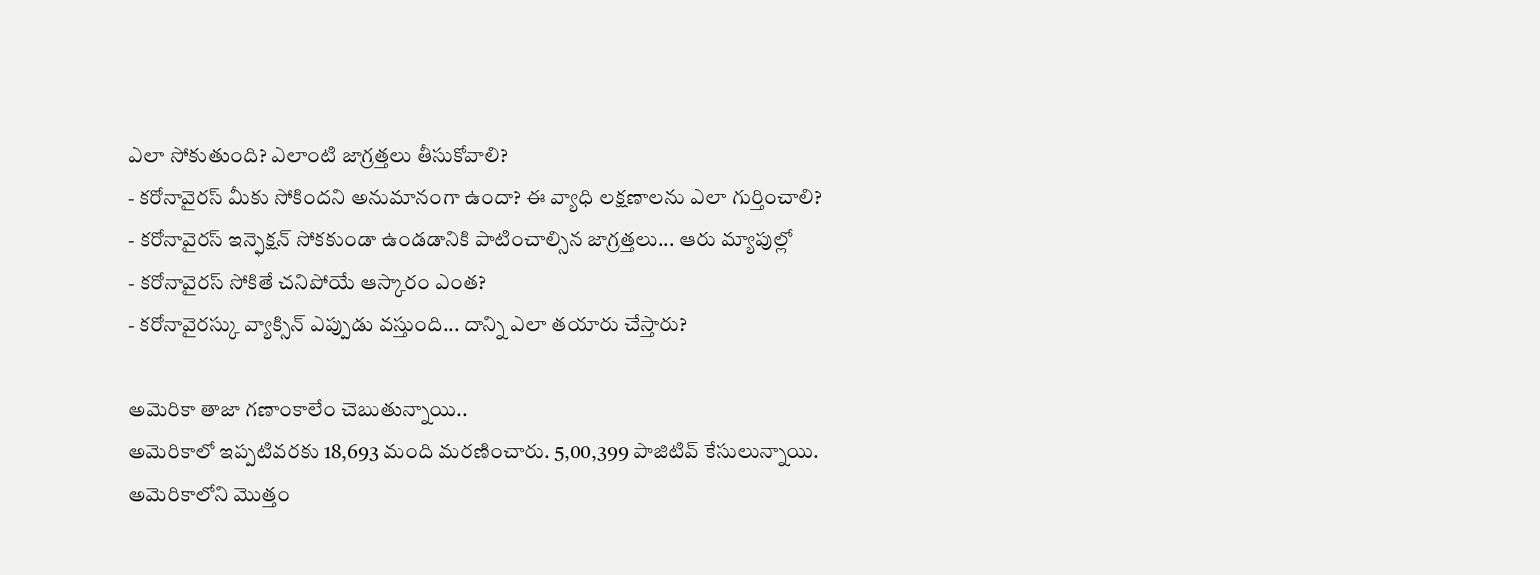ఎలా సోకుతుంది? ఎలాంటి జాగ్రత్తలు తీసుకోవాలి?
- కరోనావైరస్ మీకు సోకిందని అనుమానంగా ఉందా? ఈ వ్యాధి లక్షణాలను ఎలా గుర్తించాలి?
- కరోనావైరస్ ఇన్ఫెక్షన్ సోకకుండా ఉండడానికి పాటించాల్సిన జాగ్రత్తలు... ఆరు మ్యాపుల్లో
- కరోనావైరస్ సోకితే చనిపోయే ఆస్కారం ఎంత?
- కరోనావైరస్కు వ్యాక్సిన్ ఎప్పుడు వస్తుంది... దాన్ని ఎలా తయారు చేస్తారు?

అమెరికా తాజా గణాంకాలేం చెబుతున్నాయి..
అమెరికాలో ఇప్పటివరకు 18,693 మంది మరణించారు. 5,00,399 పాజిటివ్ కేసులున్నాయి.
అమెరికాలోని మొత్తం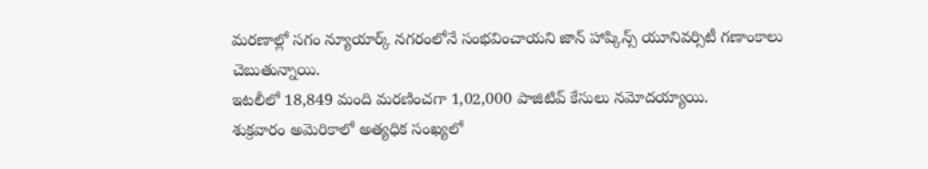మరణాల్లో సగం న్యూయార్క్ నగరంలోనే సంభవించాయని జాన్ హాప్కిన్స్ యూనివర్సిటీ గణాంకాలు చెబుతున్నాయి.
ఇటలీలో 18,849 మంది మరణించగా 1,02,000 పాజిటివ్ కేసులు నమోదయ్యాయి.
శుక్రవారం అమెరికాలో అత్యధిక సంఖ్యలో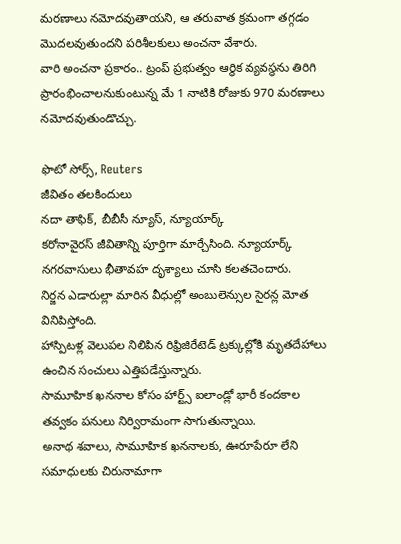మరణాలు నమోదవుతాయని, ఆ తరువాత క్రమంగా తగ్గడం మొదలవుతుందని పరిశీలకులు అంచనా వేశారు.
వారి అంచనా ప్రకారం.. ట్రంప్ ప్రభుత్వం ఆర్థిక వ్యవస్థను తిరిగి ప్రారంభించాలనుకుంటున్న మే 1 నాటికి రోజుకు 970 మరణాలు నమోదవుతుండొచ్చు.

ఫొటో సోర్స్, Reuters
జీవితం తలకిందులు
నదా తాఫిక్, బీబీసీ న్యూస్, న్యూయార్క్
కరోనావైరస్ జీవితాన్ని పూర్తిగా మార్చేసింది. న్యూయార్క్ నగరవాసులు భీతావహ దృశ్యాలు చూసి కలతచెందారు.
నిర్జన ఎడారుల్లా మారిన వీధుల్లో అంబులెన్సుల సైరన్ల మోత వినిపిస్తోంది.
హాస్పిటళ్ల వెలుపల నిలిపిన రిఫ్రిజిరేటెడ్ ట్రక్కుల్లోకి మృతదేహాలు ఉంచిన సంచులు ఎత్తిపడేస్తున్నారు.
సామూహిక ఖననాల కోసం హార్ట్స్ ఐలాండ్లో భారీ కందకాల తవ్వకం పనులు నిర్విరామంగా సాగుతున్నాయి.
అనాథ శవాలు, సామూహిక ఖననాలకు, ఊరూపేరూ లేని సమాధులకు చిరునామాగా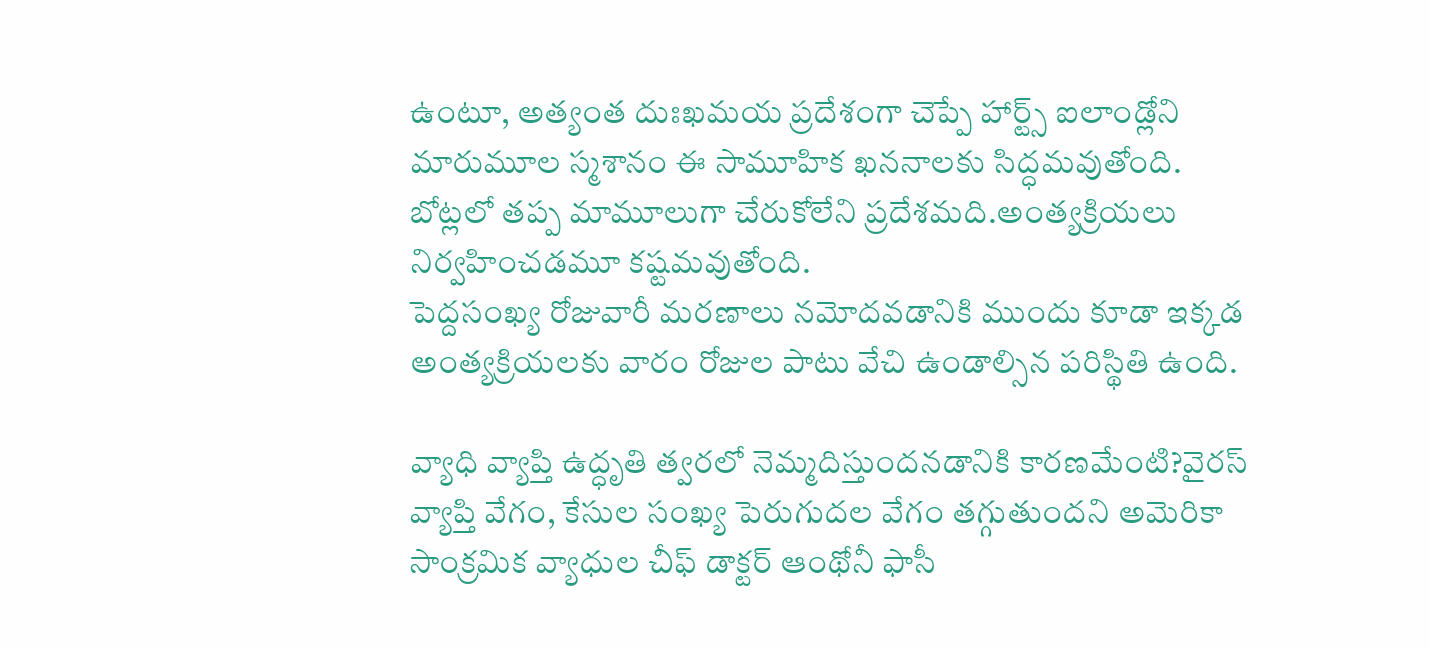ఉంటూ, అత్యంత దుఃఖమయ ప్రదేశంగా చెప్పే హార్ట్స్ ఐలాండ్లోని మారుమూల స్మశానం ఈ సామూహిక ఖననాలకు సిద్ధమవుతోంది.
బోట్లలో తప్ప మామూలుగా చేరుకోలేని ప్రదేశమది.అంత్యక్రియలు నిర్వహించడమూ కష్టమవుతోంది.
పెద్దసంఖ్య రోజువారీ మరణాలు నమోదవడానికి ముందు కూడా ఇక్కడ అంత్యక్రియలకు వారం రోజుల పాటు వేచి ఉండాల్సిన పరిస్థితి ఉంది.

వ్యాధి వ్యాప్తి ఉద్ధృతి త్వరలో నెమ్మదిస్తుందనడానికి కారణమేంటి?వైరస్ వ్యాప్తి వేగం, కేసుల సంఖ్య పెరుగుదల వేగం తగ్గుతుందని అమెరికా సాంక్రమిక వ్యాధుల చీఫ్ డాక్టర్ ఆంథోనీ ఫాసీ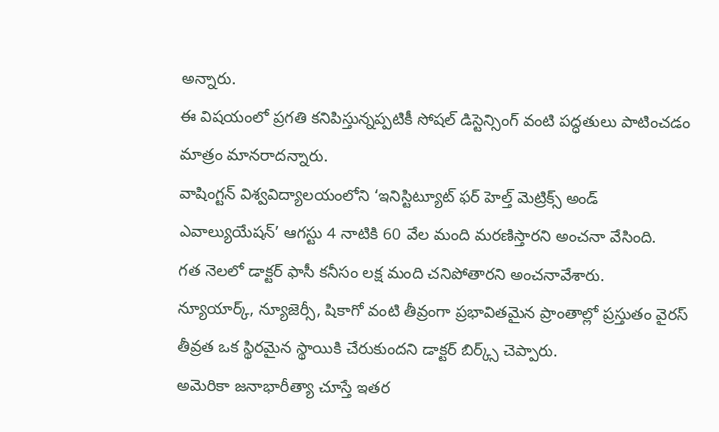అన్నారు.
ఈ విషయంలో ప్రగతి కనిపిస్తున్నప్పటికీ సోషల్ డిస్టెన్సింగ్ వంటి పద్ధతులు పాటించడం మాత్రం మానరాదన్నారు.
వాషింగ్టన్ విశ్వవిద్యాలయంలోని ‘ఇనిస్టిట్యూట్ ఫర్ హెల్త్ మెట్రిక్స్ అండ్ ఎవాల్యుయేషన్’ ఆగస్టు 4 నాటికి 60 వేల మంది మరణిస్తారని అంచనా వేసింది.
గత నెలలో డాక్టర్ ఫాసీ కనీసం లక్ష మంది చనిపోతారని అంచనావేశారు.
న్యూయార్క్, న్యూజెర్సీ, షికాగో వంటి తీవ్రంగా ప్రభావితమైన ప్రాంతాల్లో ప్రస్తుతం వైరస్ తీవ్రత ఒక స్థిరమైన స్థాయికి చేరుకుందని డాక్టర్ బిర్క్స్ చెప్పారు.
అమెరికా జనాభారీత్యా చూస్తే ఇతర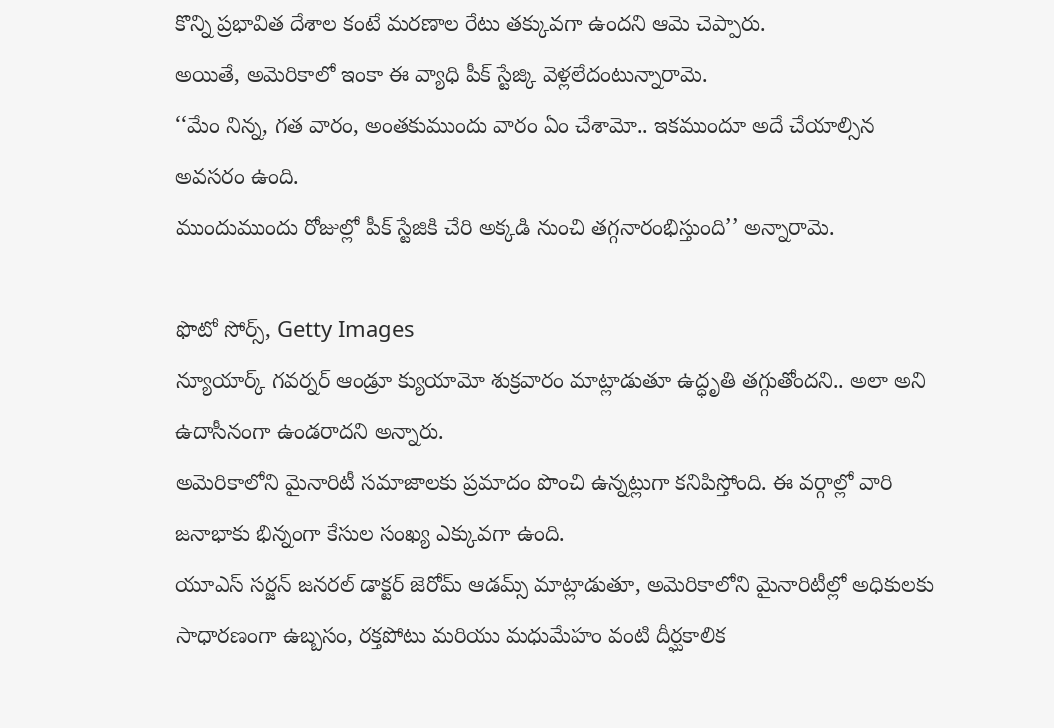కొన్ని ప్రభావిత దేశాల కంటే మరణాల రేటు తక్కువగా ఉందని ఆమె చెప్పారు.
అయితే, అమెరికాలో ఇంకా ఈ వ్యాధి పీక్ స్టేజ్కి వెళ్లలేదంటున్నారామె.
‘‘మేం నిన్న, గత వారం, అంతకుముందు వారం ఏం చేశామో.. ఇకముందూ అదే చేయాల్సిన అవసరం ఉంది.
ముందుముందు రోజుల్లో పీక్ స్టేజికి చేరి అక్కడి నుంచి తగ్గనారంభిస్తుంది’’ అన్నారామె.

ఫొటో సోర్స్, Getty Images
న్యూయార్క్ గవర్నర్ ఆండ్రూ క్యుయామో శుక్రవారం మాట్లాడుతూ ఉద్ధృతి తగ్గుతోందని.. అలా అని ఉదాసీనంగా ఉండరాదని అన్నారు.
అమెరికాలోని మైనారిటీ సమాజాలకు ప్రమాదం పొంచి ఉన్నట్లుగా కనిపిస్తోంది. ఈ వర్గాల్లో వారి జనాభాకు భిన్నంగా కేసుల సంఖ్య ఎక్కువగా ఉంది.
యూఎస్ సర్జన్ జనరల్ డాక్టర్ జెరోమ్ ఆడమ్స్ మాట్లాడుతూ, అమెరికాలోని మైనారిటీల్లో అధికులకు సాధారణంగా ఉబ్బసం, రక్తపోటు మరియు మధుమేహం వంటి దీర్ఘకాలిక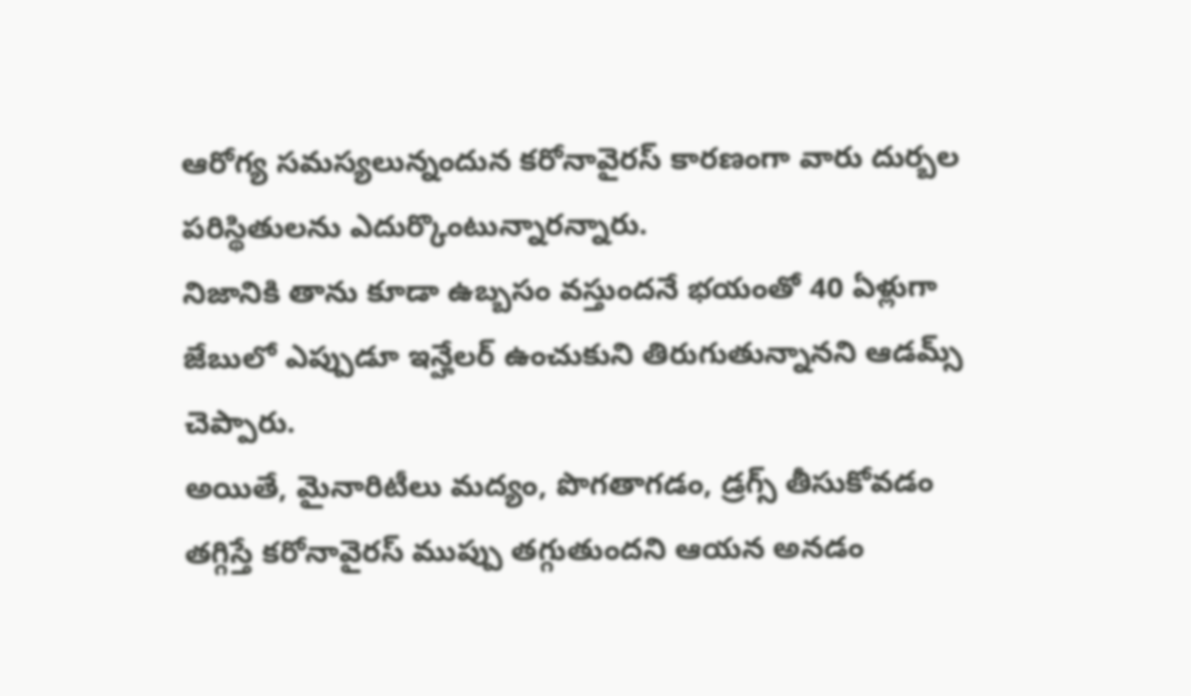ఆరోగ్య సమస్యలున్నందున కరోనావైరస్ కారణంగా వారు దుర్బల పరిస్థితులను ఎదుర్కొంటున్నారన్నారు.
నిజానికి తాను కూడా ఉబ్బసం వస్తుందనే భయంతో 40 ఏళ్లుగా జేబులో ఎప్పుడూ ఇన్హేలర్ ఉంచుకుని తిరుగుతున్నానని ఆడమ్స్ చెప్పారు.
అయితే, మైనారిటీలు మద్యం, పొగతాగడం, డ్రగ్స్ తీసుకోవడం తగ్గిస్తే కరోనావైరస్ ముప్పు తగ్గుతుందని ఆయన అనడం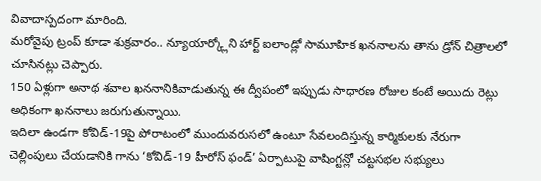వివాదాస్పదంగా మారింది.
మరోవైపు ట్రంప్ కూడా శుక్రవారం.. న్యూయార్క్లోని హార్ట్ ఐలాండ్లో సామూహిక ఖననాలను తాను డ్రోన్ చిత్రాలలో చూసినట్లు చెప్పారు.
150 ఏళ్లుగా అనాథ శవాల ఖననానికివాడుతున్న ఈ ద్వీపంలో ఇప్పుడు సాధారణ రోజుల కంటే అయిదు రెట్లు అధికంగా ఖననాలు జరుగుతున్నాయి.
ఇదిలా ఉండగా కోవిడ్-19పై పోరాటంలో ముందువరుసలో ఉంటూ సేవలందిస్తున్న కార్మికులకు నేరుగా చెల్లింపులు చేయడానికి గాను ‘కోవిడ్-19 హీరోస్ ఫండ్’ ఏర్పాటుపై వాషింగ్టన్లో చట్టసభల సభ్యులు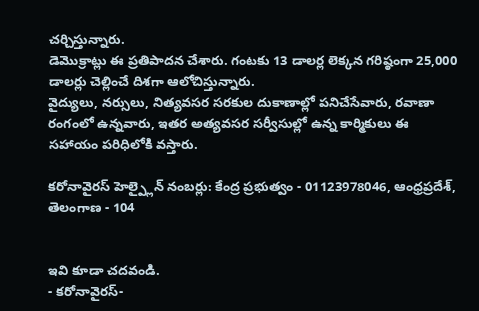చర్చిస్తున్నారు.
డెమొక్రాట్లు ఈ ప్రతిపాదన చేశారు. గంటకు 13 డాలర్ల లెక్కన గరిష్ఠంగా 25,000 డాలర్లు చెల్లించే దిశగా ఆలోచిస్తున్నారు.
వైద్యులు, నర్సులు, నిత్యవసర సరకుల దుకాణాల్లో పనిచేసేవారు, రవాణా రంగంలో ఉన్నవారు, ఇతర అత్యవసర సర్వీసుల్లో ఉన్న కార్మికులు ఈ సహాయం పరిధిలోకి వస్తారు.

కరోనావైరస్ హెల్ప్లైన్ నంబర్లు: కేంద్ర ప్రభుత్వం - 01123978046, ఆంధ్రప్రదేశ్, తెలంగాణ - 104


ఇవి కూడా చదవండి.
- కరోనావైరస్-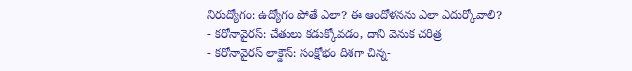నిరుద్యోగం: ఉద్యోగం పోతే ఎలా? ఈ ఆందోళనను ఎలా ఎదుర్కోవాలి?
- కరోనావైరస్: చేతులు కడుక్కోవడం, దాని వెనుక చరిత్ర
- కరోనావైరస్ లాక్డౌన్: సంక్షోభం దిశగా చిన్న-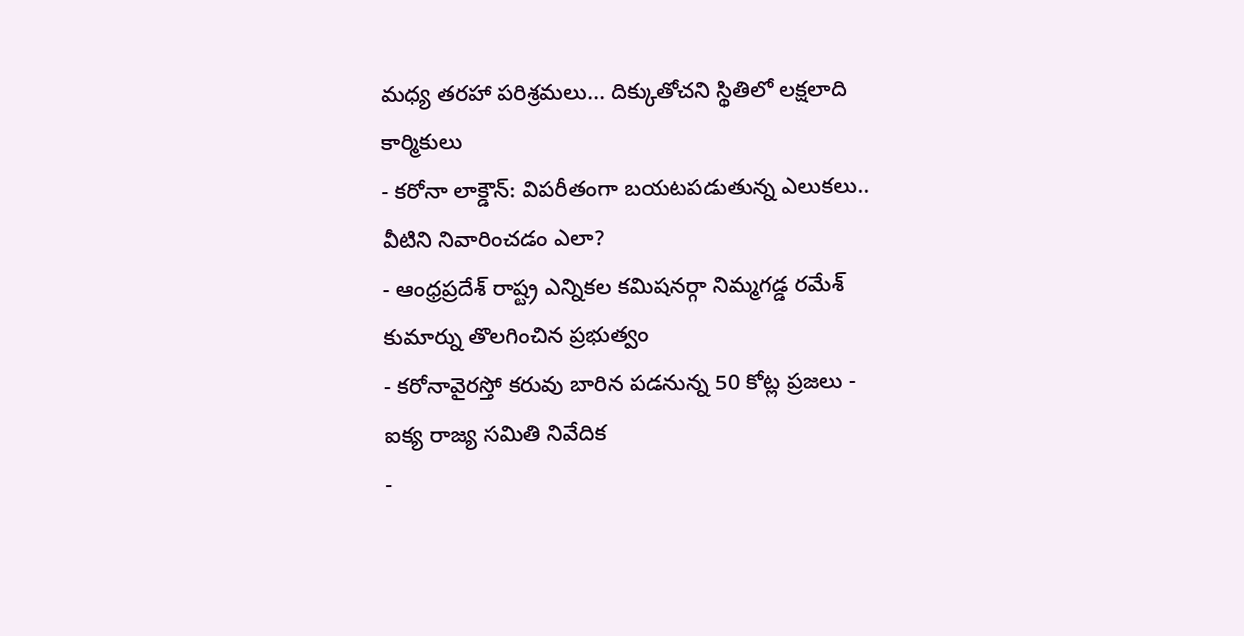మధ్య తరహా పరిశ్రమలు... దిక్కుతోచని స్థితిలో లక్షలాది కార్మికులు
- కరోనా లాక్డౌన్: విపరీతంగా బయటపడుతున్న ఎలుకలు.. వీటిని నివారించడం ఎలా?
- ఆంధ్రప్రదేశ్ రాష్ట్ర ఎన్నికల కమిషనర్గా నిమ్మగడ్డ రమేశ్ కుమార్ను తొలగించిన ప్రభుత్వం
- కరోనావైరస్తో కరువు బారిన పడనున్న 50 కోట్ల ప్రజలు - ఐక్య రాజ్య సమితి నివేదిక
-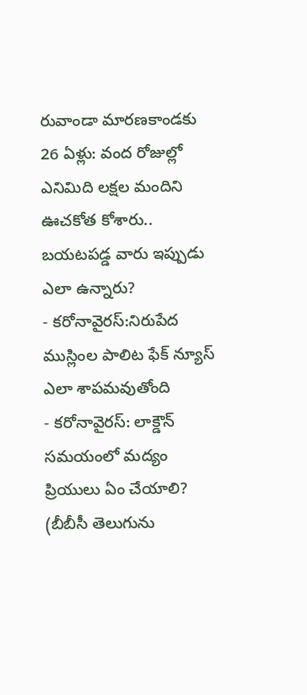రువాండా మారణకాండకు 26 ఏళ్లు: వంద రోజుల్లో ఎనిమిది లక్షల మందిని ఊచకోత కోశారు.. బయటపడ్డ వారు ఇప్పుడు ఎలా ఉన్నారు?
- కరోనావైరస్:నిరుపేద ముస్లింల పాలిట ఫేక్ న్యూస్ ఎలా శాపమవుతోంది
- కరోనావైరస్: లాక్డౌన్ సమయంలో మద్యం ప్రియులు ఏం చేయాలి?
(బీబీసీ తెలుగును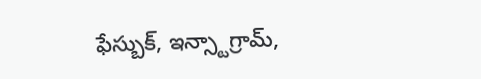ఫేస్బుక్, ఇన్స్టాగ్రామ్,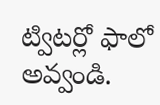ట్విటర్లో ఫాలో అవ్వండి.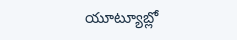యూట్యూబ్లో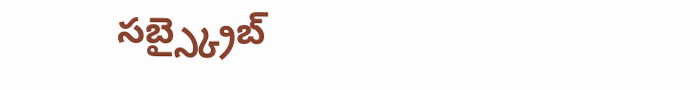సబ్స్క్రైబ్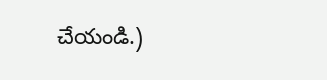చేయండి.)